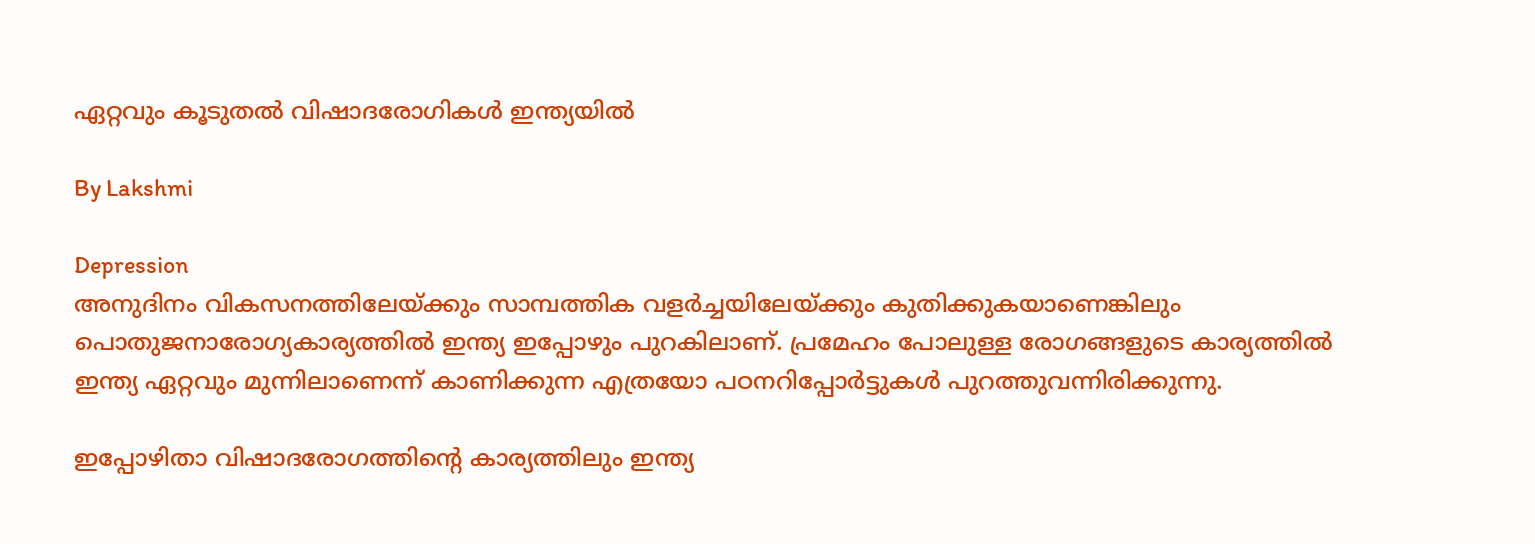ഏറ്റവും കൂടുതല്‍ വിഷാദരോഗികള്‍ ഇന്ത്യയില്‍

By Lakshmi

Depression
അനുദിനം വികസനത്തിലേയ്ക്കും സാമ്പത്തിക വളര്‍ച്ചയിലേയ്ക്കും കുതിക്കുകയാണെങ്കിലും പൊതുജനാരോഗ്യകാര്യത്തില്‍ ഇന്ത്യ ഇപ്പോഴും പുറകിലാണ്. പ്രമേഹം പോലുള്ള രോഗങ്ങളുടെ കാര്യത്തില്‍ ഇന്ത്യ ഏറ്റവും മുന്നിലാണെന്ന് കാണിക്കുന്ന എത്രയോ പഠനറിപ്പോര്‍ട്ടുകള്‍ പുറത്തുവന്നിരിക്കുന്നു.

ഇപ്പോഴിതാ വിഷാദരോഗത്തിന്റെ കാര്യത്തിലും ഇന്ത്യ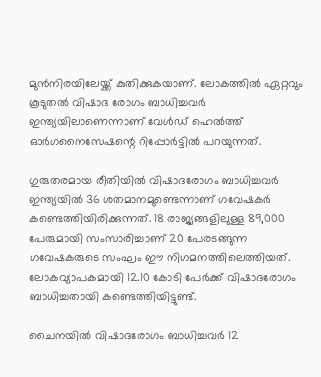മുന്‍നിരയിലേയ്ക്ക് കുതിക്കുകയാണ്. ലോകത്തില്‍ ഏറ്റവും കൂടുതല്‍ വിഷാദ രോഗം ബാധിച്ചവര്‍ ഇന്ത്യയിലാണെന്നാണ് വേള്‍ഡ് ഹെല്‍ത്ത് ഓര്‍ഗനൈസേഷന്റെ റിപ്പോര്‍ട്ടില്‍ പറയുന്നത്.

ഗുരുതരമായ രീതിയില്‍ വിഷാദരോഗം ബാധിച്ചവര്‍ ഇന്ത്യയില്‍ 36 ശതമാനമുണ്ടെന്നാണ് ഗവേഷകര്‍ കണ്ടെത്തിയിരിക്കുന്നത്. 18 രാജ്യങ്ങളിലുള്ള 89,000 പേരുമായി സംസാരിച്ചാണ് 20 പേരടങ്ങുന്ന ഗവേഷകരുടെ സംഘം ഈ നിഗമനത്തിലെത്തിയത്. ലോകവ്യാപകമായി 12.10 കോടി പേര്‍ക്ക് വിഷാദരോഗം ബാധിച്ചതായി കണ്ടെത്തിയിട്ടുണ്ട്.

ചൈനയില്‍ വിഷാദരോഗം ബാധിച്ചവര്‍ 12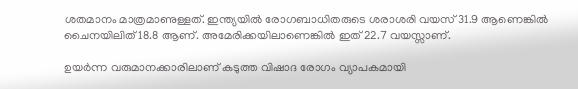ശതമാനം മാത്രമാണുള്ളത്. ഇന്ത്യയില്‍ രോഗബാധിതരുടെ ശരാശരി വയസ് 31.9 ആണെങ്കില്‍ ചൈനയിലിത് 18.8 ആണ്. അമേരിക്കയിലാണെങ്കില്‍ ഇത് 22.7 വയസ്സാണ്.

ഉയര്‍ന്ന വരുമാനക്കാരിലാണ് കടുത്ത വിഷാദ രോഗം വ്യാപകമായി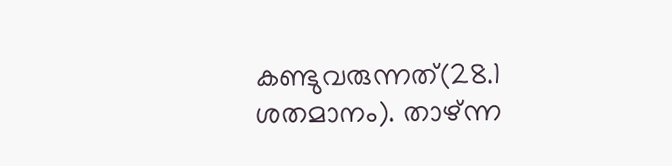കണ്ടുവരുന്നത്(28.1 ശതമാനം). താഴ്ന്ന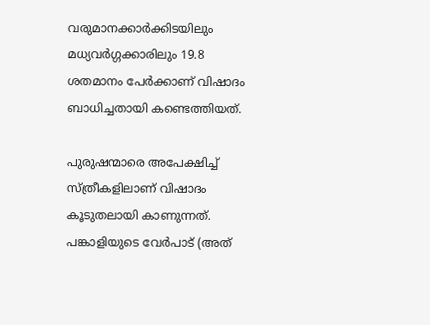വരുമാനക്കാര്‍ക്കിടയിലും മധ്യവര്‍ഗ്ഗക്കാരിലും 19.8 ശതമാനം പേര്‍ക്കാണ് വിഷാദം ബാധിച്ചതായി കണ്ടെത്തിയത്.

പുരുഷന്മാരെ അപേക്ഷിച്ച് സ്ത്രീകളിലാണ് വിഷാദം കൂടുതലായി കാണുന്നത്. പങ്കാളിയുടെ വേര്‍പാട് (അത്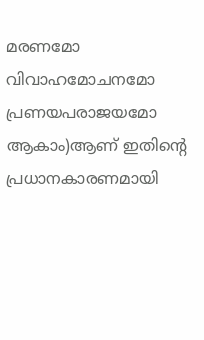മരണമോ വിവാഹമോചനമോ പ്രണയപരാജയമോ ആകാം)ആണ് ഇതിന്റെ പ്രധാനകാരണമായി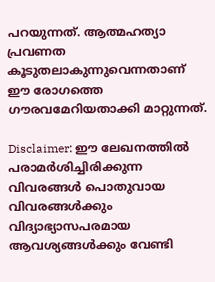പറയുന്നത്. ആത്മഹത്യാ പ്രവണത കൂടുതലാകുന്നുവെന്നതാണ് ഈ രോഗത്തെ ഗൗരവമേറിയതാക്കി മാറ്റുന്നത്.

Disclaimer: ഈ ലേഖനത്തില്‍ പരാമര്‍ശിച്ചിരിക്കുന്ന വിവരങ്ങള്‍ പൊതുവായ വിവരങ്ങള്‍ക്കും വിദ്യാഭ്യാസപരമായ ആവശ്യങ്ങള്‍ക്കും വേണ്ടി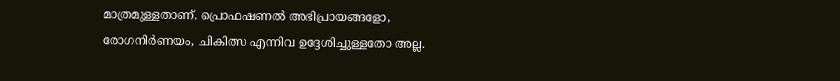മാത്രമുള്ളതാണ്. പ്രൊഫഷണല്‍ അഭിപ്രായങ്ങളോ, രോഗനിര്‍ണയം, ചികിത്സ എന്നിവ ഉദ്ദേശിച്ചുള്ളതോ അല്ല.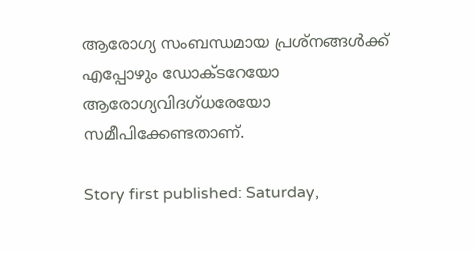ആരോഗ്യ സംബന്ധമായ പ്രശ്‌നങ്ങള്‍ക്ക് എപ്പോഴും ഡോക്ടറേയോ ആരോഗ്യവിദഗ്ധരേയോ സമീപിക്കേണ്ടതാണ്.

Story first published: Saturday,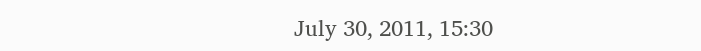July 30, 2011, 15:30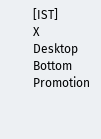[IST]
X
Desktop Bottom Promotion